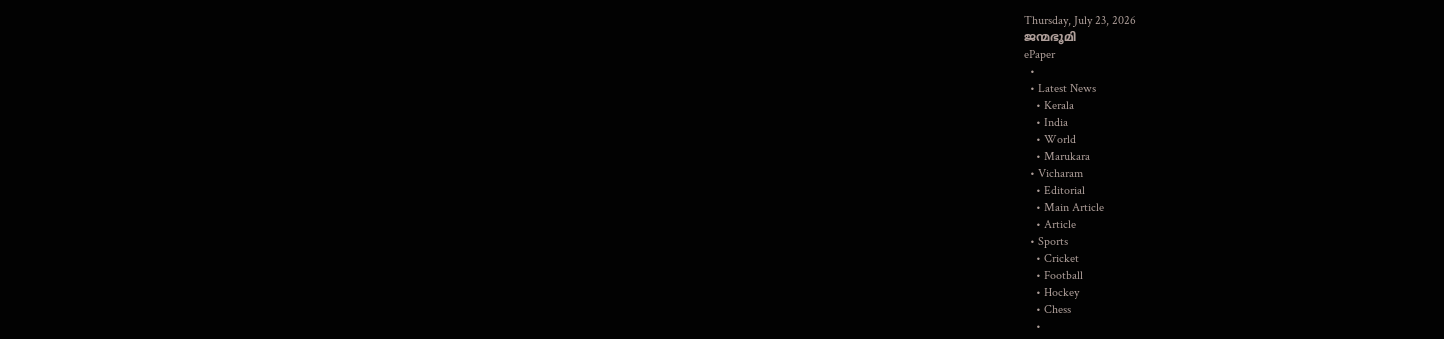Thursday, July 23, 2026
ജന്മഭൂമി
ePaper
  •
  • Latest News
    • Kerala
    • India
    • World
    • Marukara
  • Vicharam
    • Editorial
    • Main Article
    • Article
  • Sports
    • Cricket
    • Football
    • Hockey
    • Chess
    •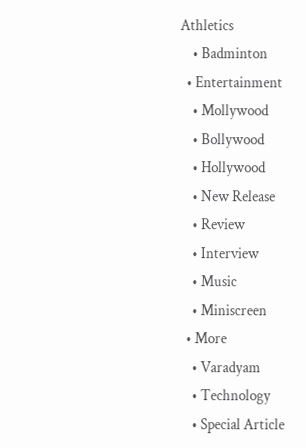Athletics
    • Badminton
  • Entertainment
    • Mollywood
    • Bollywood
    • Hollywood
    • New Release
    • Review
    • Interview
    • Music
    • Miniscreen
  • More
    • Varadyam
    • Technology
    • Special Article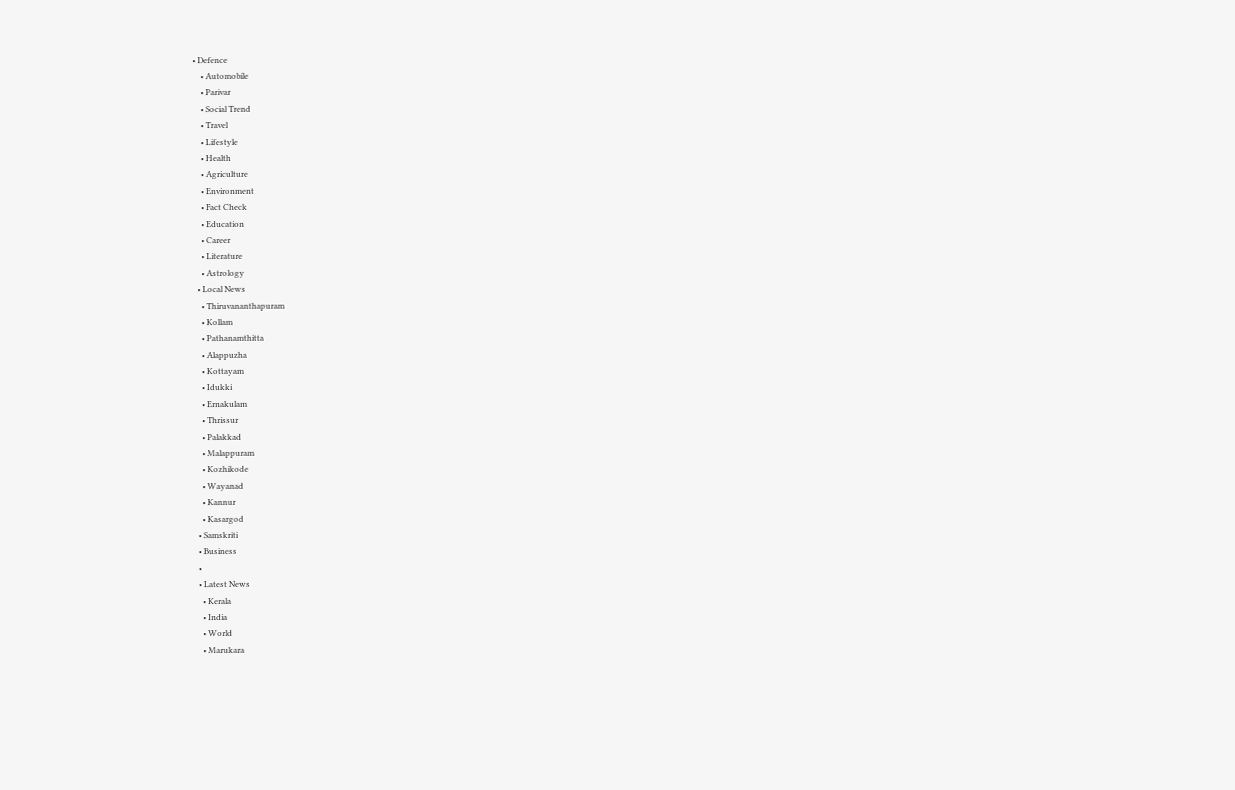• Defence
    • Automobile
    • Parivar
    • Social Trend
    • Travel
    • Lifestyle
    • Health
    • Agriculture
    • Environment
    • Fact Check
    • Education
    • Career
    • Literature
    • Astrology
  • Local News
    • Thiruvananthapuram
    • Kollam
    • Pathanamthitta
    • Alappuzha
    • Kottayam
    • Idukki
    • Ernakulam
    • Thrissur
    • Palakkad
    • Malappuram
    • Kozhikode
    • Wayanad
    • Kannur
    • Kasargod
  • Samskriti
  • Business
  •
  • Latest News
    • Kerala
    • India
    • World
    • Marukara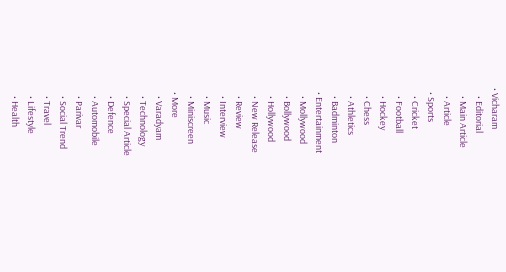• Vicharam
    • Editorial
    • Main Article
    • Article
  • Sports
    • Cricket
    • Football
    • Hockey
    • Chess
    • Athletics
    • Badminton
  • Entertainment
    • Mollywood
    • Bollywood
    • Hollywood
    • New Release
    • Review
    • Interview
    • Music
    • Miniscreen
  • More
    • Varadyam
    • Technology
    • Special Article
    • Defence
    • Automobile
    • Parivar
    • Social Trend
    • Travel
    • Lifestyle
    • Health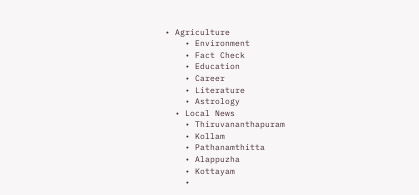• Agriculture
    • Environment
    • Fact Check
    • Education
    • Career
    • Literature
    • Astrology
  • Local News
    • Thiruvananthapuram
    • Kollam
    • Pathanamthitta
    • Alappuzha
    • Kottayam
    •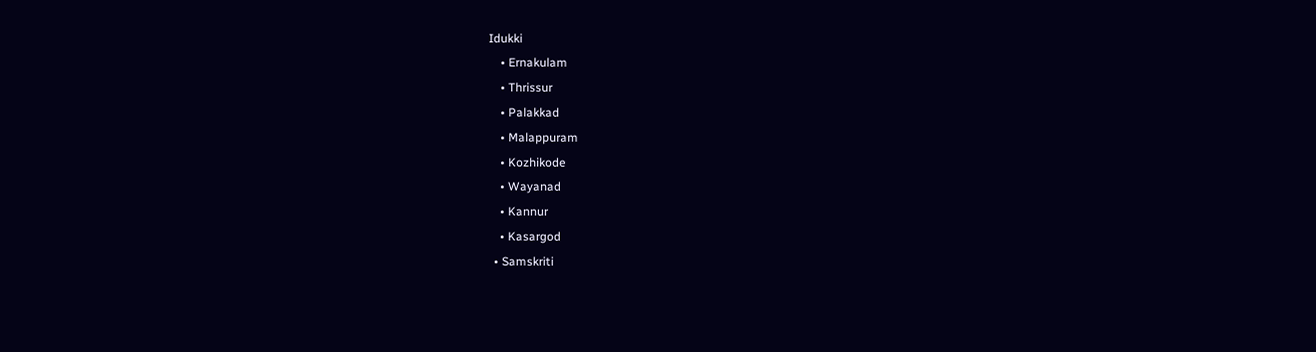Idukki
    • Ernakulam
    • Thrissur
    • Palakkad
    • Malappuram
    • Kozhikode
    • Wayanad
    • Kannur
    • Kasargod
  • Samskriti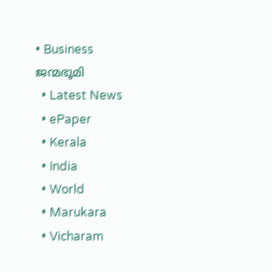• Business
ജന്മഭൂമി
  • Latest News
  • ePaper
  • Kerala
  • India
  • World
  • Marukara
  • Vicharam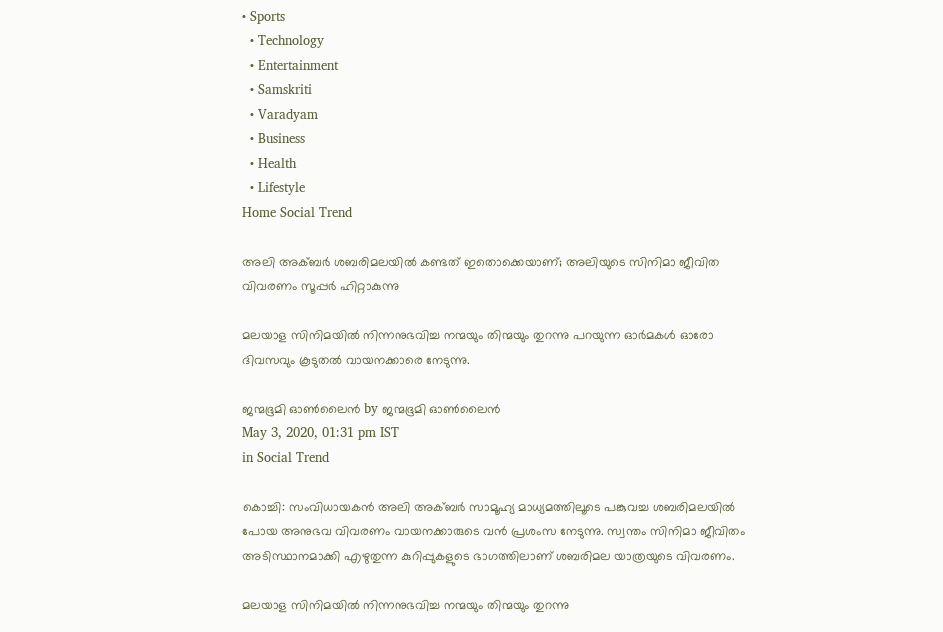• Sports
  • Technology
  • Entertainment
  • Samskriti
  • Varadyam
  • Business
  • Health
  • Lifestyle
Home Social Trend

അലി അക്ബര്‍ ശബരിമലയില്‍ കണ്ടത് ഇതൊക്കെയാണ്; അലിയുടെ സിനിമാ ജീവിത വിവരണം സൂപ്പര്‍ ഹിറ്റാകുന്നു

മലയാള സിനിമയില്‍ നിന്നനുഭവിച്ച നന്മയും തിന്മയും തുറന്നു പറയുന്ന ഓര്‍മകള്‍ ഓരോ ദിവസവും കൂടുതല്‍ വായനക്കാരെ നേടുന്നു.

ജന്മഭൂമി ഓണ്‍ലൈന്‍ by ജന്മഭൂമി ഓണ്‍ലൈന്‍
May 3, 2020, 01:31 pm IST
in Social Trend

കൊച്ചി: സംവിധായകന്‍ അലി അക്ബര്‍ സാമൂഹ്യ മാധ്യമത്തിലൂടെ പങ്കുവച്ച ശബരിമലയില്‍ പോയ അനുഭവ വിവരണം വായനക്കാരുടെ വന്‍ പ്രശംസ നേടുന്നു. സ്വന്തം സിനിമാ ജീവിതം അടിസ്ഥാനമാക്കി എഴുതുന്ന കുറിപ്പുകളുടെ ഭാഗത്തിലാണ് ശബരിമല യാത്രയുടെ വിവരണം.

മലയാള സിനിമയില്‍ നിന്നനുഭവിച്ച നന്മയും തിന്മയും തുറന്നു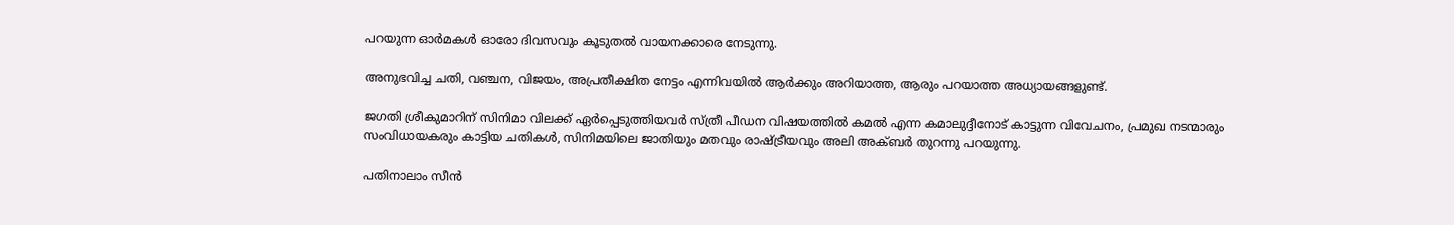പറയുന്ന ഓര്‍മകള്‍ ഓരോ ദിവസവും കൂടുതല്‍ വായനക്കാരെ നേടുന്നു.

അനുഭവിച്ച ചതി, വഞ്ചന, വിജയം, അപ്രതീക്ഷിത നേട്ടം എന്നിവയില്‍ ആര്‍ക്കും അറിയാത്ത, ആരും പറയാത്ത അധ്യായങ്ങളുണ്ട്.

ജഗതി ശ്രീകുമാറിന് സിനിമാ വിലക്ക് ഏര്‍പ്പെടുത്തിയവര്‍ സ്ത്രീ പീഡന വിഷയത്തില്‍ കമല്‍ എന്ന കമാലുദ്ദീനോട് കാട്ടുന്ന വിവേചനം, പ്രമുഖ നടന്മാരും സംവിധായകരും കാട്ടിയ ചതികള്‍, സിനിമയിലെ ജാതിയും മതവും രാഷ്‌ട്രീയവും അലി അക്ബര്‍ തുറന്നു പറയുന്നു.

പതിനാലാം സീന്‍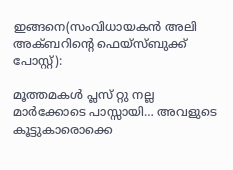ഇങ്ങനെ(സംവിധായകന്‍ അലി അക്ബറിന്റെ ഫെയ്‌സ്ബുക്ക് പോസ്റ്റ്):

മൂത്തമകള്‍ പ്ലസ് റ്റു നല്ല മാര്‍ക്കോടെ പാസ്സായി… അവളുടെ കൂട്ടുകാരൊക്കെ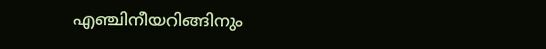എഞ്ചിനീയറിങ്ങിനും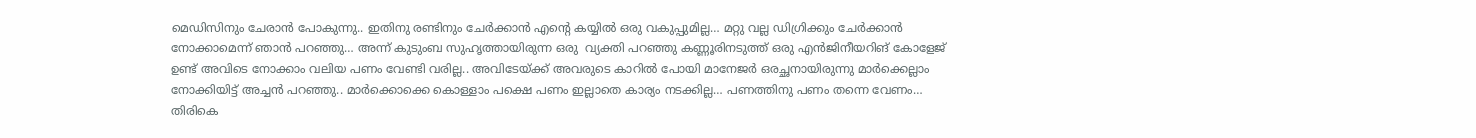മെഡിസിനും ചേരാന്‍ പോകുന്നു.. ഇതിനു രണ്ടിനും ചേര്‍ക്കാന്‍ എന്റെ കയ്യില്‍ ഒരു വകുപ്പുമില്ല… മറ്റു വല്ല ഡിഗ്രിക്കും ചേര്‍ക്കാന്‍ നോക്കാമെന്ന് ഞാന്‍ പറഞ്ഞു… അന്ന് കുടുംബ സുഹൃത്തായിരുന്ന ഒരു  വ്യക്തി പറഞ്ഞു കണ്ണൂരിനടുത്ത് ഒരു എന്‍ജിനീയറിങ് കോളേജ് ഉണ്ട് അവിടെ നോക്കാം വലിയ പണം വേണ്ടി വരില്ല.. അവിടേയ്‌ക്ക് അവരുടെ കാറില്‍ പോയി മാനേജര്‍ ഒരച്ഛനായിരുന്നു മാര്‍ക്കെല്ലാം നോക്കിയിട്ട് അച്ചന്‍ പറഞ്ഞു.. മാര്‍ക്കൊക്കെ കൊള്ളാം പക്ഷെ പണം ഇല്ലാതെ കാര്യം നടക്കില്ല… പണത്തിനു പണം തന്നെ വേണം… തിരികെ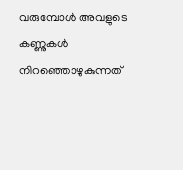വരുമ്പോള്‍ അവളുടെ കണ്ണുകള്‍ നിറഞ്ഞൊഴുകുന്നത്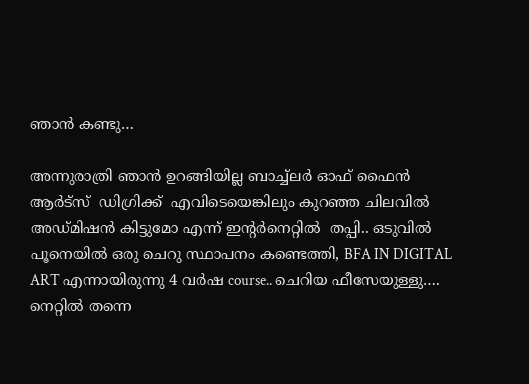ഞാന്‍ കണ്ടു…

അന്നുരാത്രി ഞാന്‍ ഉറങ്ങിയില്ല ബാച്ച്‌ലര്‍ ഓഫ് ഫൈന്‍ ആര്‍ട്‌സ്  ഡിഗ്രിക്ക്  എവിടെയെങ്കിലും കുറഞ്ഞ ചിലവില്‍ അഡ്മിഷന്‍ കിട്ടുമോ എന്ന് ഇന്റര്‍നെറ്റില്‍  തപ്പി.. ഒടുവില്‍ പൂനെയില്‍ ഒരു ചെറു സ്ഥാപനം കണ്ടെത്തി, BFA IN DIGITAL ART എന്നായിരുന്നു 4 വര്‍ഷ course.. ചെറിയ ഫീസേയുള്ളു…. നെറ്റില്‍ തന്നെ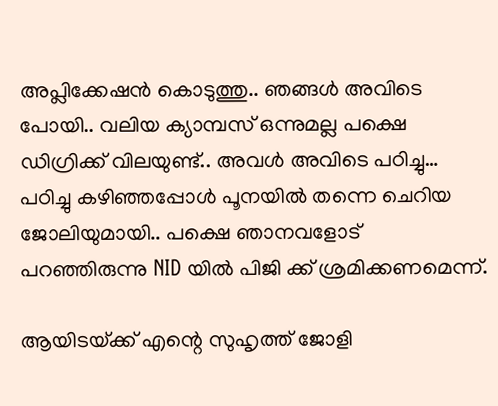അപ്ലിക്കേഷന്‍ കൊടുത്തു.. ഞങ്ങള്‍ അവിടെ പോയി.. വലിയ ക്യാമ്പസ് ഒന്നുമല്ല പക്ഷെ ഡിഗ്രിക്ക് വിലയുണ്ട്.. അവള്‍ അവിടെ പഠിച്ചു… പഠിച്ചു കഴിഞ്ഞപ്പോള്‍ പൂനയില്‍ തന്നെ ചെറിയ ജോലിയുമായി.. പക്ഷെ ഞാനവളോട് പറഞ്ഞിരുന്നു NID യില്‍ പിജി ക്ക് ശ്രമിക്കണമെന്ന്.

ആയിടയ്‌ക്ക് എന്റെ സുഹൃത്ത് ജോളി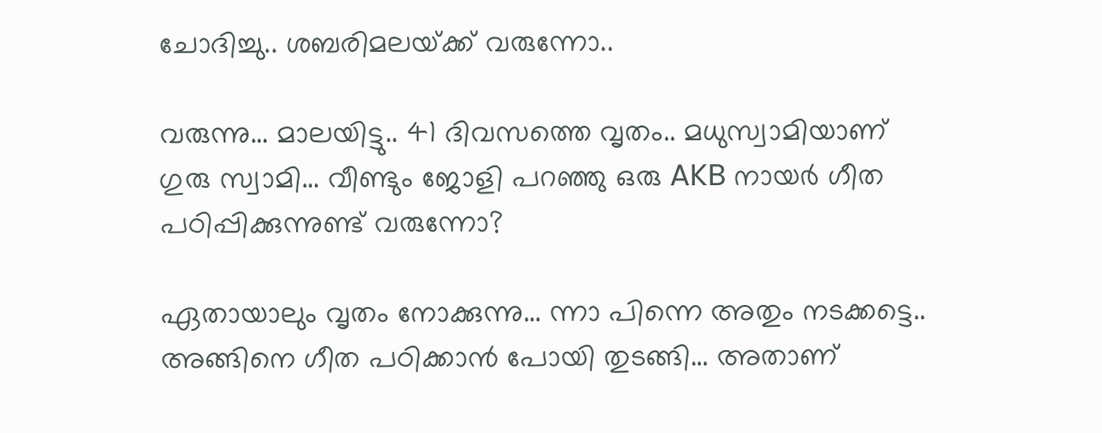ചോദിച്ചു.. ശബരിമലയ്‌ക്ക് വരുന്നോ..

വരുന്നു… മാലയിട്ടു.. 41 ദിവസത്തെ വൃതം.. മധുസ്വാമിയാണ് ഗുരു സ്വാമി… വീണ്ടും ജോളി പറഞ്ഞു ഒരു AKB നായര്‍ ഗീത പഠിപ്പിക്കുന്നുണ്ട് വരുന്നോ?

ഏതായാലും വൃതം നോക്കുന്നു… ന്നാ പിന്നെ അതും നടക്കട്ടെ.. അങ്ങിനെ ഗീത പഠിക്കാന്‍ പോയി തുടങ്ങി… അതാണ്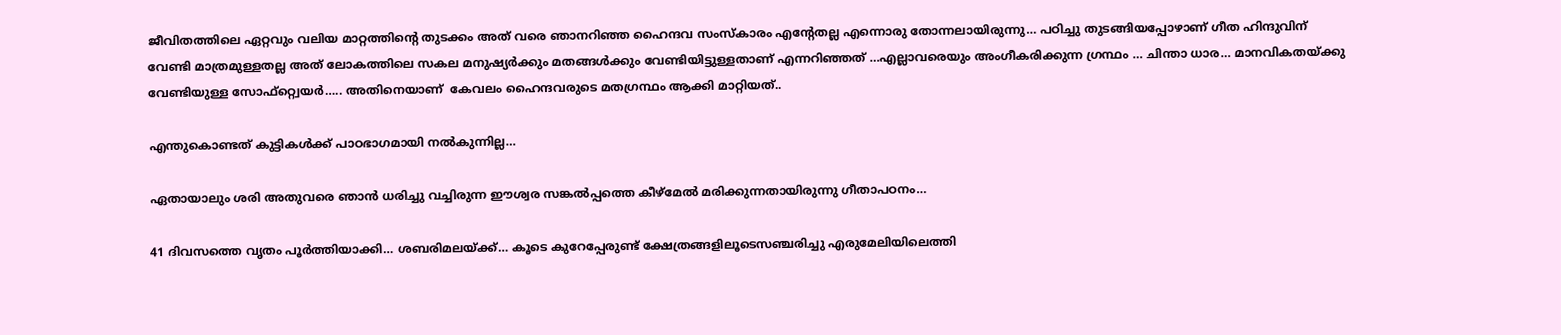ജീവിതത്തിലെ ഏറ്റവും വലിയ മാറ്റത്തിന്റെ തുടക്കം അത് വരെ ഞാനറിഞ്ഞ ഹൈന്ദവ സംസ്‌കാരം എന്റേതല്ല എന്നൊരു തോന്നലായിരുന്നു… പഠിച്ചു തുടങ്ങിയപ്പോഴാണ് ഗീത ഹിന്ദുവിന് വേണ്ടി മാത്രമുള്ളതല്ല അത് ലോകത്തിലെ സകല മനുഷ്യര്‍ക്കും മതങ്ങള്‍ക്കും വേണ്ടിയിട്ടുള്ളതാണ് എന്നറിഞ്ഞത് …എല്ലാവരെയും അംഗീകരിക്കുന്ന ഗ്രന്ഥം … ചിന്താ ധാര… മാനവികതയ്‌ക്കു വേണ്ടിയുള്ള സോഫ്റ്റ്വെയര്‍….. അതിനെയാണ്  കേവലം ഹൈന്ദവരുടെ മതഗ്രന്ഥം ആക്കി മാറ്റിയത്..

എന്തുകൊണ്ടത് കുട്ടികള്‍ക്ക് പാഠഭാഗമായി നല്‍കുന്നില്ല…

ഏതായാലും ശരി അതുവരെ ഞാന്‍ ധരിച്ചു വച്ചിരുന്ന ഈശ്വര സങ്കല്‍പ്പത്തെ കീഴ്‌മേല്‍ മരിക്കുന്നതായിരുന്നു ഗീതാപഠനം…

41 ദിവസത്തെ വൃതം പൂര്‍ത്തിയാക്കി… ശബരിമലയ്‌ക്ക്… കൂടെ കുറേപ്പേരുണ്ട് ക്ഷേത്രങ്ങളിലൂടെസഞ്ചരിച്ചു എരുമേലിയിലെത്തി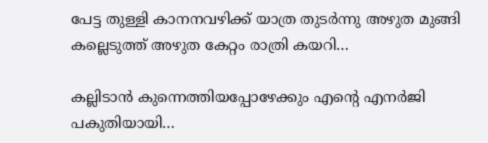പേട്ട തുള്ളി കാനനവഴിക്ക് യാത്ര തുടര്‍ന്നു അഴുത മുങ്ങി കല്ലെടുത്ത് അഴുത കേറ്റം രാത്രി കയറി…

കല്ലിടാന്‍ കുന്നെത്തിയപ്പോഴേക്കും എന്റെ എനര്‍ജി പകുതിയായി…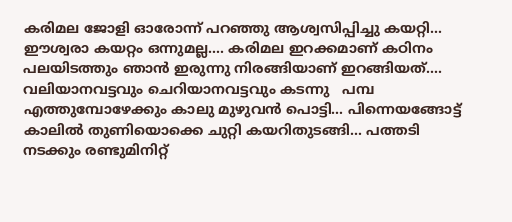കരിമല ജോളി ഓരോന്ന് പറഞ്ഞു ആശ്വസിപ്പിച്ചു കയറ്റി… ഈശ്വരാ കയറ്റം ഒന്നുമല്ല…. കരിമല ഇറക്കമാണ് കഠിനം പലയിടത്തും ഞാന്‍ ഇരുന്നു നിരങ്ങിയാണ് ഇറങ്ങിയത്…. വലിയാനവട്ടവും ചെറിയാനവട്ടവും കടന്നു   പമ്പ എത്തുമ്പോഴേക്കും കാലു മുഴുവന്‍ പൊട്ടി… പിന്നെയങ്ങോട്ട് കാലില്‍ തുണിയൊക്കെ ചുറ്റി കയറിതുടങ്ങി… പത്തടി നടക്കും രണ്ടുമിനിറ്റ്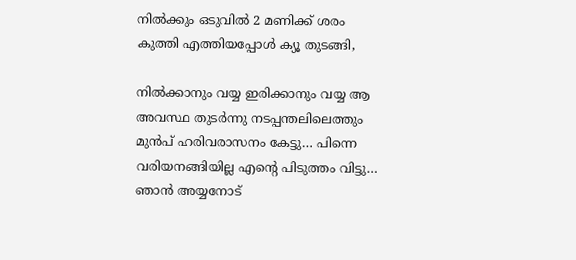നില്‍ക്കും ഒടുവില്‍ 2 മണിക്ക് ശരം കുത്തി എത്തിയപ്പോള്‍ ക്യൂ തുടങ്ങി,

നില്‍ക്കാനും വയ്യ ഇരിക്കാനും വയ്യ ആ അവസ്ഥ തുടര്‍ന്നു നടപ്പന്തലിലെത്തും മുന്‍പ് ഹരിവരാസനം കേട്ടു… പിന്നെ വരിയനങ്ങിയില്ല എന്റെ പിടുത്തം വിട്ടു… ഞാന്‍ അയ്യനോട്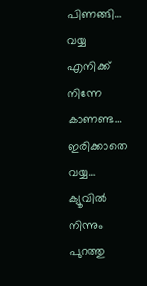പിണങ്ങി… വയ്യ എനിക്ക് നിന്നേ കാണണ്ട… ഇരിക്കാതെ വയ്യ… ക്യൂവില്‍ നിന്നും പുറത്തു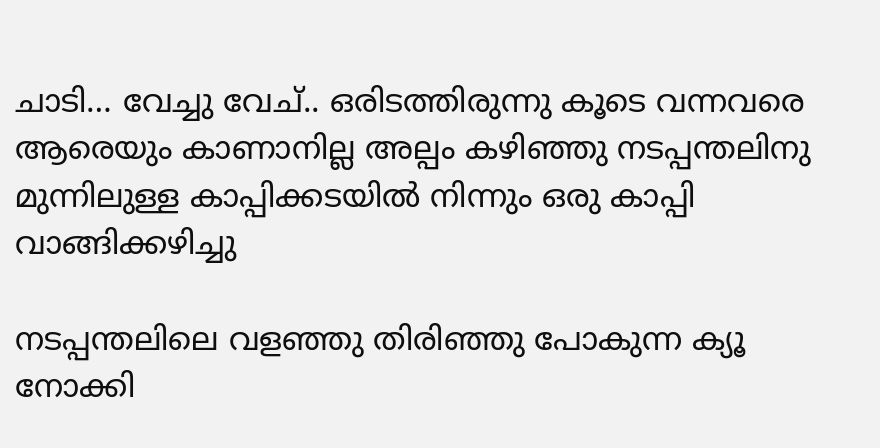ചാടി… വേച്ചു വേച്.. ഒരിടത്തിരുന്നു കൂടെ വന്നവരെ ആരെയും കാണാനില്ല അല്പം കഴിഞ്ഞു നടപ്പന്തലിനു മുന്നിലുള്ള കാപ്പിക്കടയില്‍ നിന്നും ഒരു കാപ്പി വാങ്ങിക്കഴിച്ചു

നടപ്പന്തലിലെ വളഞ്ഞു തിരിഞ്ഞു പോകുന്ന ക്യൂ നോക്കി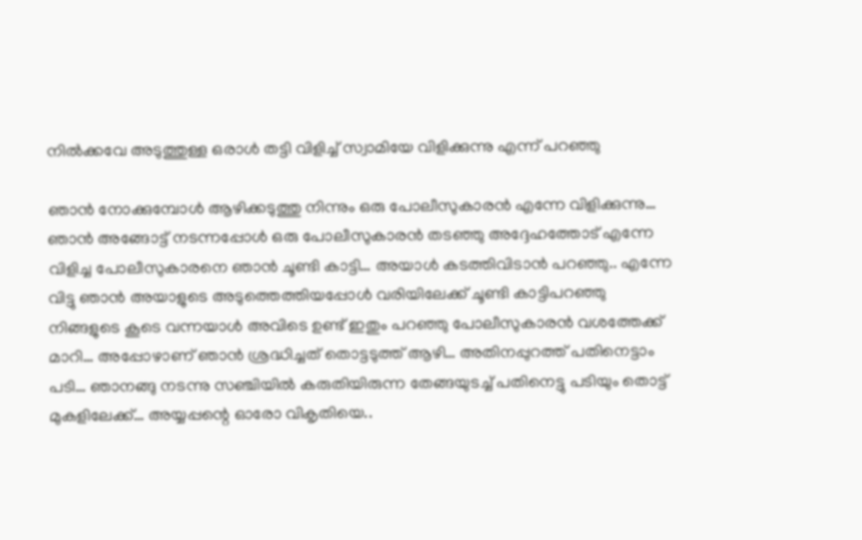നില്‍ക്കവേ അടുത്തുള്ള ഒരാള്‍ തട്ടി വിളിച്ച് സ്വാമിയേ വിളിക്കുന്നു എന്ന് പറഞ്ഞു

ഞാന്‍ നോക്കുമ്പോള്‍ ആഴിക്കടുത്തു നിന്നും ഒരു പോലീസുകാരന്‍ എന്നേ വിളിക്കുന്നു… ഞാന്‍ അങ്ങോട്ട് നടന്നപ്പോള്‍ ഒരു പോലീസുകാരന്‍ തടഞ്ഞു അദ്ദേഹത്തോട് എന്നേ വിളിച്ച പോലീസുകാരനെ ഞാന്‍ ചൂണ്ടി കാട്ടി… അയാള്‍ കടത്തിവിടാന്‍ പറഞ്ഞു.. എന്നേ വിട്ടു ഞാന്‍ അയാളുടെ അടുത്തെത്തിയപ്പോള്‍ വരിയിലേക്ക് ചൂണ്ടി കാട്ടിപറഞ്ഞു നിങ്ങളുടെ കൂടെ വന്നയാള്‍ അവിടെ ഉണ്ട് ഇതും പറഞ്ഞു പോലീസുകാരന്‍ വശത്തേക്ക് മാറി… അപ്പോഴാണ് ഞാന്‍ ശ്രദ്ധിച്ചത് തൊട്ടടുത്ത് ആഴി… അതിനപ്പുറത്ത് പതിനെട്ടാം പടി… ഞാനങ്ങു നടന്നു സഞ്ചിയില്‍ കരുതിയിരുന്ന തേങ്ങയുടച്ച് പതിനെട്ടു പടിയും തൊട്ട് മുകളിലേക്ക്… അയ്യപ്പന്റെ ഓരോ വികൃതിയെ..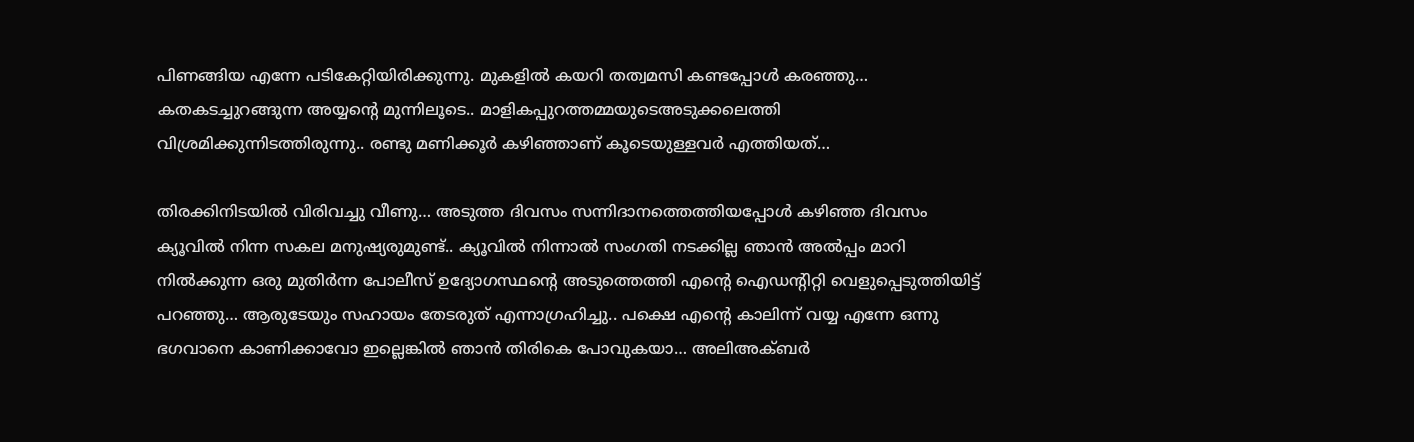പിണങ്ങിയ എന്നേ പടികേറ്റിയിരിക്കുന്നു. മുകളില്‍ കയറി തത്വമസി കണ്ടപ്പോള്‍ കരഞ്ഞു… കതകടച്ചുറങ്ങുന്ന അയ്യന്റെ മുന്നിലൂടെ.. മാളികപ്പുറത്തമ്മയുടെഅടുക്കലെത്തി വിശ്രമിക്കുന്നിടത്തിരുന്നു.. രണ്ടു മണിക്കൂര്‍ കഴിഞ്ഞാണ് കൂടെയുള്ളവര്‍ എത്തിയത്…

തിരക്കിനിടയില്‍ വിരിവച്ചു വീണു… അടുത്ത ദിവസം സന്നിദാനത്തെത്തിയപ്പോള്‍ കഴിഞ്ഞ ദിവസം ക്യൂവില്‍ നിന്ന സകല മനുഷ്യരുമുണ്ട്.. ക്യൂവില്‍ നിന്നാല്‍ സംഗതി നടക്കില്ല ഞാന്‍ അല്‍പ്പം മാറി നില്‍ക്കുന്ന ഒരു മുതിര്‍ന്ന പോലീസ് ഉദ്യോഗസ്ഥന്റെ അടുത്തെത്തി എന്റെ ഐഡന്റിറ്റി വെളുപ്പെടുത്തിയിട്ട് പറഞ്ഞു… ആരുടേയും സഹായം തേടരുത് എന്നാഗ്രഹിച്ചു.. പക്ഷെ എന്റെ കാലിന്ന് വയ്യ എന്നേ ഒന്നു ഭഗവാനെ കാണിക്കാവോ ഇല്ലെങ്കില്‍ ഞാന്‍ തിരികെ പോവുകയാ… അലിഅക്ബര്‍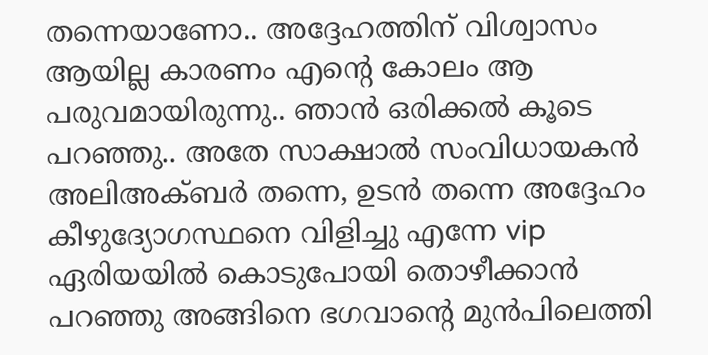തന്നെയാണോ.. അദ്ദേഹത്തിന് വിശ്വാസം ആയില്ല കാരണം എന്റെ കോലം ആ പരുവമായിരുന്നു.. ഞാന്‍ ഒരിക്കല്‍ കൂടെ പറഞ്ഞു.. അതേ സാക്ഷാല്‍ സംവിധായകന്‍ അലിഅക്ബര്‍ തന്നെ, ഉടന്‍ തന്നെ അദ്ദേഹം കീഴുദ്യോഗസ്ഥനെ വിളിച്ചു എന്നേ vip ഏരിയയില്‍ കൊടുപോയി തൊഴീക്കാന്‍ പറഞ്ഞു അങ്ങിനെ ഭഗവാന്റെ മുന്‍പിലെത്തി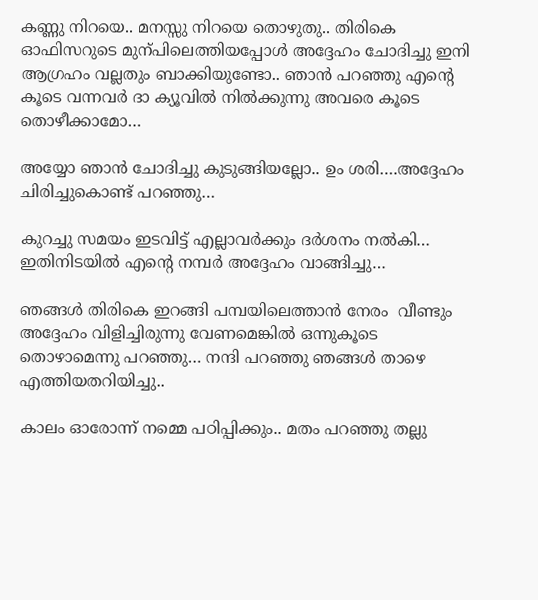കണ്ണു നിറയെ.. മനസ്സു നിറയെ തൊഴുതു.. തിരികെ ഓഫിസറുടെ മുന്പിലെത്തിയപ്പോള്‍ അദ്ദേഹം ചോദിച്ചു ഇനി ആഗ്രഹം വല്ലതും ബാക്കിയുണ്ടോ.. ഞാന്‍ പറഞ്ഞു എന്റെ കൂടെ വന്നവര്‍ ദാ ക്യൂവില്‍ നില്‍ക്കുന്നു അവരെ കൂടെ തൊഴീക്കാമോ…

അയ്യോ ഞാന്‍ ചോദിച്ചു കുടുങ്ങിയല്ലോ.. ഉം ശരി….അദ്ദേഹം ചിരിച്ചുകൊണ്ട് പറഞ്ഞു…

കുറച്ചു സമയം ഇടവിട്ട് എല്ലാവര്‍ക്കും ദര്‍ശനം നല്‍കി… ഇതിനിടയില്‍ എന്റെ നമ്പര്‍ അദ്ദേഹം വാങ്ങിച്ചു…

ഞങ്ങള്‍ തിരികെ ഇറങ്ങി പമ്പയിലെത്താന്‍ നേരം  വീണ്ടും അദ്ദേഹം വിളിച്ചിരുന്നു വേണമെങ്കില്‍ ഒന്നുകൂടെ തൊഴാമെന്നു പറഞ്ഞു… നന്ദി പറഞ്ഞു ഞങ്ങള്‍ താഴെ എത്തിയതറിയിച്ചു..

കാലം ഓരോന്ന് നമ്മെ പഠിപ്പിക്കും.. മതം പറഞ്ഞു തല്ലു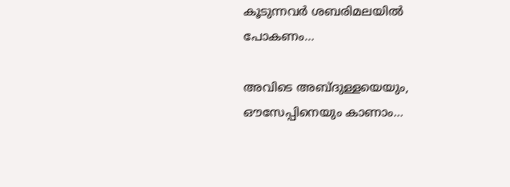കൂടുന്നവര്‍ ശബരിമലയില്‍ പോകണം…

അവിടെ അബ്ദുള്ളയെയും, ഔസേപ്പിനെയും കാണാം…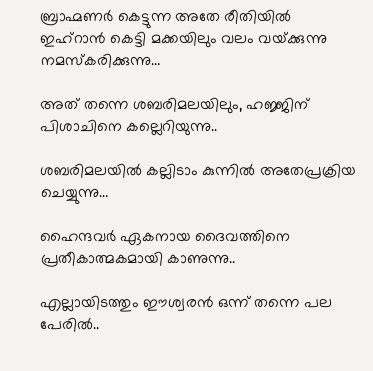ബ്രാഹ്മണര്‍ കെട്ടുന്ന അതേ രീതിയില്‍ ഇഹ്റാന്‍ കെട്ടി മക്കയിലും വലം വയ്‌ക്കുന്നു  നമസ്‌കരിക്കുന്നു…

അത് തന്നെ ശബരിമലയിലും, ഹജ്ജിന് പിശാചിനെ കല്ലെറിയുന്നു..

ശബരിമലയില്‍ കല്ലിടാം കുന്നില്‍ അതേപ്രക്രിയ ചെയ്യുന്നു…

ഹൈന്ദവര്‍ ഏകനായ ദൈവത്തിനെ പ്രതീകാത്മകമായി കാണുന്നു..

എല്ലായിടത്തും ഈശ്വരന്‍ ഒന്ന് തന്നെ പല പേരില്‍..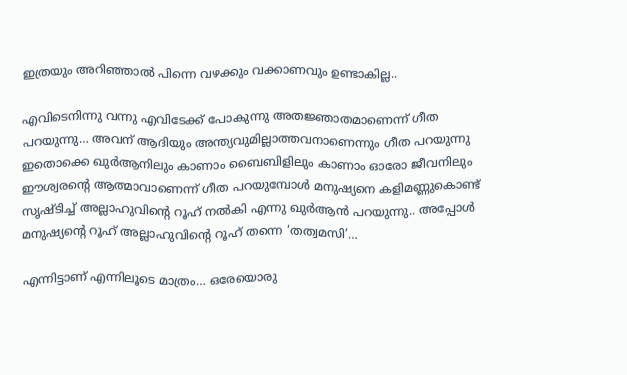ഇത്രയും അറിഞ്ഞാല്‍ പിന്നെ വഴക്കും വക്കാണവും ഉണ്ടാകില്ല..

എവിടെനിന്നു വന്നു എവിടേക്ക് പോകുന്നു അതജ്ഞാതമാണെന്ന് ഗീത പറയുന്നു… അവന് ആദിയും അന്ത്യവുമില്ലാത്തവനാണെന്നും ഗീത പറയുന്നു ഇതൊക്കെ ഖുര്‍ആനിലും കാണാം ബൈബിളിലും കാണാം ഓരോ ജീവനിലും ഈശ്വരന്റെ ആത്മാവാണെന്ന് ഗീത പറയുമ്പോള്‍ മനുഷ്യനെ കളിമണ്ണുകൊണ്ട് സൃഷ്ടിച്ച് അല്ലാഹുവിന്റെ റൂഹ് നല്‍കി എന്നു ഖുര്‍ആന്‍ പറയുന്നു.. അപ്പോള്‍ മനുഷ്യന്റെ റൂഹ് അല്ലാഹുവിന്റെ റൂഹ് തന്നെ ‘തത്വമസി’…

എന്നിട്ടാണ് എന്നിലൂടെ മാത്രം… ഒരേയൊരു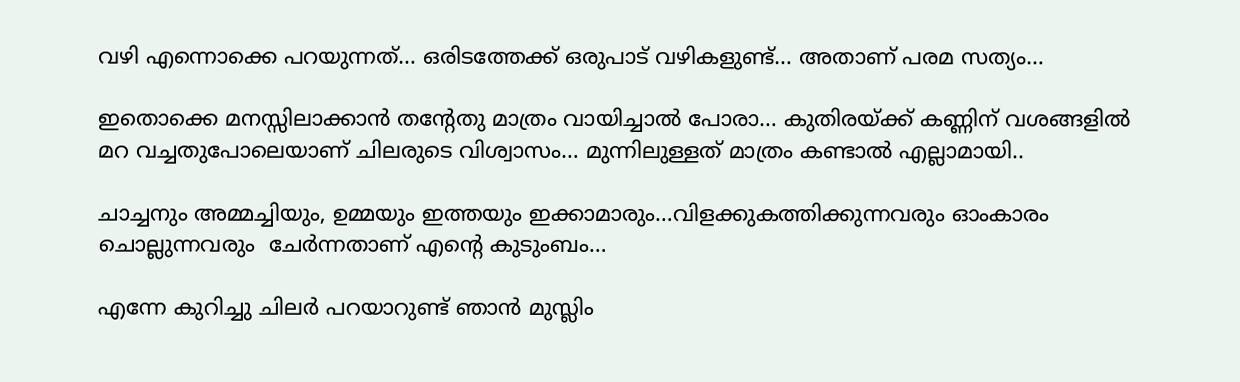വഴി എന്നൊക്കെ പറയുന്നത്… ഒരിടത്തേക്ക് ഒരുപാട് വഴികളുണ്ട്… അതാണ് പരമ സത്യം…

ഇതൊക്കെ മനസ്സിലാക്കാന്‍ തന്റേതു മാത്രം വായിച്ചാല്‍ പോരാ… കുതിരയ്‌ക്ക് കണ്ണിന് വശങ്ങളില്‍ മറ വച്ചതുപോലെയാണ് ചിലരുടെ വിശ്വാസം… മുന്നിലുള്ളത് മാത്രം കണ്ടാല്‍ എല്ലാമായി..

ചാച്ചനും അമ്മച്ചിയും, ഉമ്മയും ഇത്തയും ഇക്കാമാരും…വിളക്കുകത്തിക്കുന്നവരും ഓംകാരം ചൊല്ലുന്നവരും  ചേര്‍ന്നതാണ് എന്റെ കുടുംബം…

എന്നേ കുറിച്ചു ചിലര്‍ പറയാറുണ്ട് ഞാന്‍ മുസ്ലിം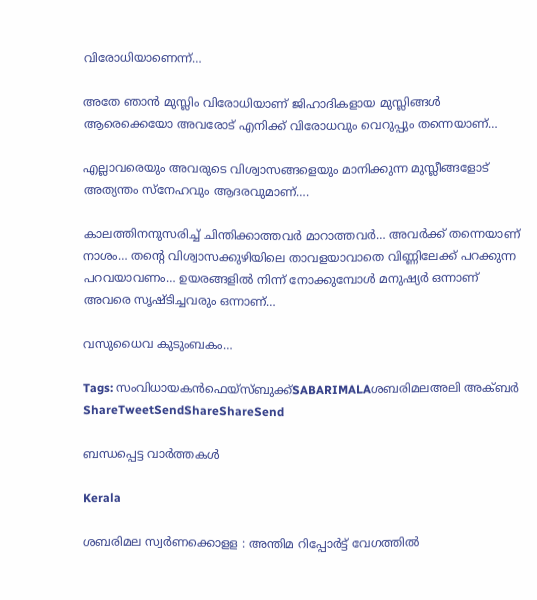വിരോധിയാണെന്ന്…

അതേ ഞാന്‍ മുസ്ലിം വിരോധിയാണ് ജിഹാദികളായ മുസ്ലിങ്ങള്‍ ആരെക്കെയോ അവരോട് എനിക്ക് വിരോധവും വെറുപ്പും തന്നെയാണ്…

എല്ലാവരെയും അവരുടെ വിശ്വാസങ്ങളെയും മാനിക്കുന്ന മുസ്ലീങ്ങളോട് അത്യന്തം സ്‌നേഹവും ആദരവുമാണ്….

കാലത്തിനനുസരിച്ച് ചിന്തിക്കാത്തവര്‍ മാറാത്തവര്‍… അവര്‍ക്ക് തന്നെയാണ്  നാശം… തന്റെ വിശ്വാസക്കുഴിയിലെ താവളയാവാതെ വിണ്ണിലേക്ക് പറക്കുന്ന പറവയാവണം… ഉയരങ്ങളില്‍ നിന്ന് നോക്കുമ്പോള്‍ മനുഷ്യര്‍ ഒന്നാണ് അവരെ സൃഷ്ടിച്ചവരും ഒന്നാണ്…

വസുധൈവ കുടുംബകം…

Tags: സംവിധായകന്‍ഫെയ്സ്ബുക്ക്SABARIMALAശബരിമലഅലി അക്ബര്‍
ShareTweetSendShareShareSend

ബന്ധപ്പെട്ട വാര്‍ത്തകള്‍

Kerala

ശബരിമല സ്വര്‍ണക്കൊളള : അന്തിമ റിപ്പോര്‍ട്ട് വേഗത്തില്‍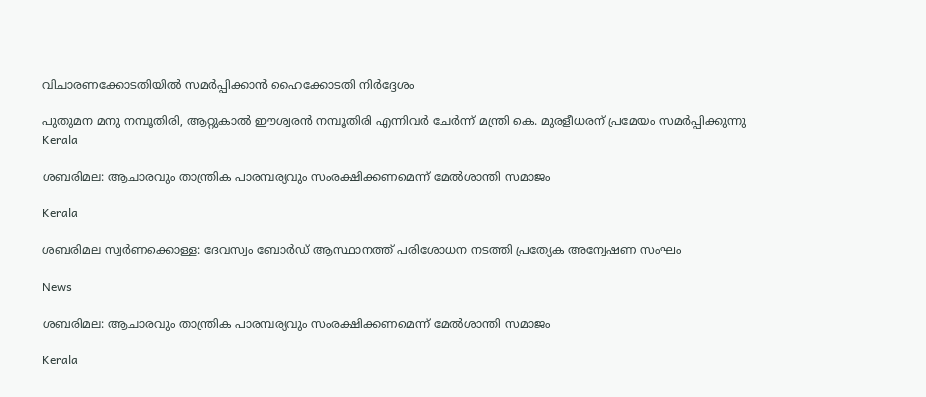വിചാരണക്കോടതിയില്‍ സമര്‍പ്പിക്കാന്‍ ഹൈക്കോടതി നിര്‍ദ്ദേശം

പുതുമന മനു നമ്പൂതിരി, ആറ്റുകാല്‍ ഈശ്വരന്‍ നമ്പൂതിരി എന്നിവര്‍ ചേര്‍ന്ന് മന്ത്രി കെ. മുരളീധരന് പ്രമേയം സമര്‍പ്പിക്കുന്നു
Kerala

ശബരിമല: ആചാരവും താന്ത്രിക പാരമ്പര്യവും സംരക്ഷിക്കണമെന്ന് മേല്‍ശാന്തി സമാജം

Kerala

ശബരിമല സ്വര്‍ണക്കൊള്ള: ദേവസ്വം ബോര്‍ഡ് ആസ്ഥാനത്ത് പരിശോധന നടത്തി പ്രത്യേക അന്വേഷണ സംഘം

News

ശബരിമല: ആചാരവും താന്ത്രിക പാരമ്പര്യവും സംരക്ഷിക്കണമെന്ന് മേൽശാന്തി സമാജം

Kerala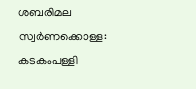ശബരിമല സ്വര്‍ണക്കൊള്ള: കടകംപള്ളി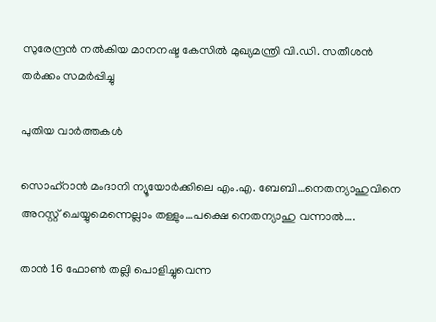സുരേന്ദ്രന്‍ നല്‍കിയ മാനനഷ്ട കേസില്‍ മുഖ്യമന്ത്രി വി.ഡി. സതീശന്‍ തര്‍ക്കം സമര്‍പ്പിച്ചു

പുതിയ വാര്‍ത്തകള്‍

സൊഹ്റാന്‍ മംദാനി ന്യൂയോര്‍ക്കിലെ എം.എ. ബേബി…നെതന്യാഹുവിനെ അറസ്റ്റ് ചെയ്യുമെന്നെല്ലാം തള്ളും…പക്ഷെ നെതന്യാഹു വന്നാല്‍….

താന്‍ 16 ഫോണ്‍ തല്ലി പൊളിച്ചുവെന്ന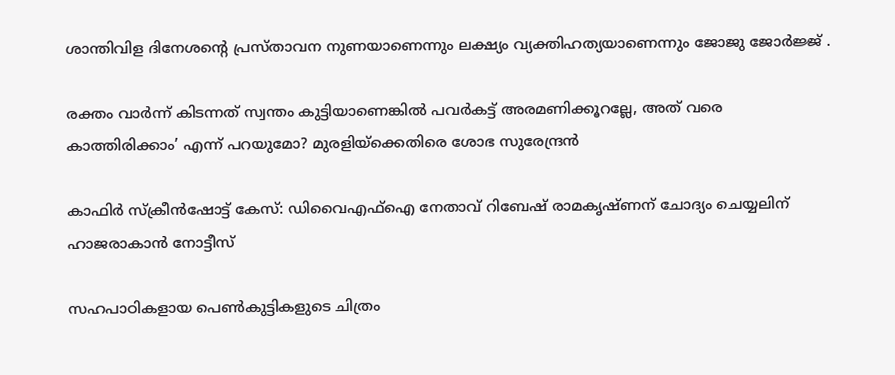ശാന്തിവിള ദിനേശന്റെ പ്രസ്താവന നുണയാണെന്നും ലക്ഷ്യം വ്യക്തിഹത്യയാണെന്നും ജോജു ജോര്‍ജ്ജ് .

രക്തം വാര്‍ന്ന് കിടന്നത് സ്വന്തം കുട്ടിയാണെങ്കില്‍ പവര്‍കട്ട് അരമണിക്കൂറല്ലേ, അത് വരെ കാത്തിരിക്കാം’ എന്ന് പറയുമോ? മുരളിയ്‌ക്കെതിരെ ശോഭ സുരേന്ദ്രൻ

കാഫിര്‍ സ്‌ക്രീന്‍ഷോട്ട് കേസ്: ഡിവൈഎഫ്ഐ നേതാവ് റിബേഷ് രാമകൃഷ്ണന് ചോദ്യം ചെയ്യലിന് ഹാജരാകാന്‍ നോട്ടീസ്

സഹപാഠികളായ പെണ്‍കുട്ടികളുടെ ചിത്രം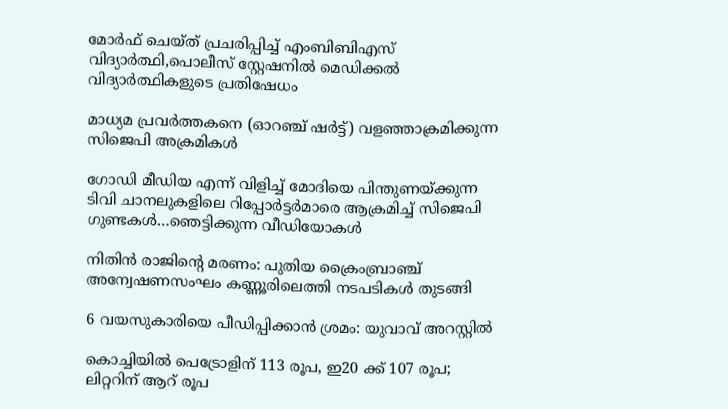മോര്‍ഫ് ചെയ്ത് പ്രചരിപ്പിച്ച് എംബിബിഎസ് വിദ്യാര്‍ത്ഥി,പൊലീസ് സ്റ്റേഷനില്‍ മെഡിക്കല്‍ വിദ്യാര്‍ത്ഥികളുടെ പ്രതിഷേധം

മാധ്യമ പ്രവര്‍ത്തകനെ (ഓറഞ്ച് ഷര്‍ട്ട്) വളഞ്ഞാക്രമിക്കുന്ന സിജെപി അക്രമികള്‍

ഗോഡി മീഡിയ എന്ന് വിളിച്ച് മോദിയെ പിന്തുണയ്‌ക്കുന്ന ടിവി ചാനലുകളിലെ റിപ്പോര്‍ട്ടര്‍മാരെ ആക്രമിച്ച് സിജെപി ഗുണ്ടകള്‍…ഞെട്ടിക്കുന്ന വീഡിയോകള്‍

നിതിന്‍ രാജിന്റെ മരണം: പുതിയ ക്രൈംബ്രാഞ്ച് അന്വേഷണസംഘം കണ്ണൂരിലെത്തി നടപടികള്‍ തുടങ്ങി

6 വയസുകാരിയെ പീഡിപ്പിക്കാന്‍ ശ്രമം: യുവാവ് അറസ്റ്റില്‍

കൊച്ചിയില്‍ പെട്രോളിന് 113 രൂപ, ഇ20 ക്ക് 107 രൂപ; ലിറ്ററിന് ആറ് രൂപ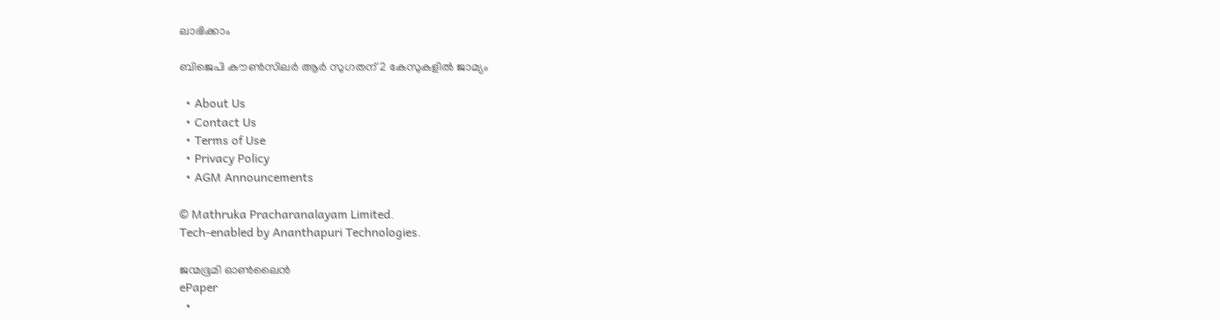ലാഭിക്കാം

ബിജെപി കൗണ്‍സിലര്‍ ആര്‍ സുഗതന് 2 കേസുകളില്‍ ജാമ്യം

  • About Us
  • Contact Us
  • Terms of Use
  • Privacy Policy
  • AGM Announcements

© Mathruka Pracharanalayam Limited.
Tech-enabled by Ananthapuri Technologies.

ജന്മഭൂമി ഓണ്‍ലൈന്‍
ePaper
  •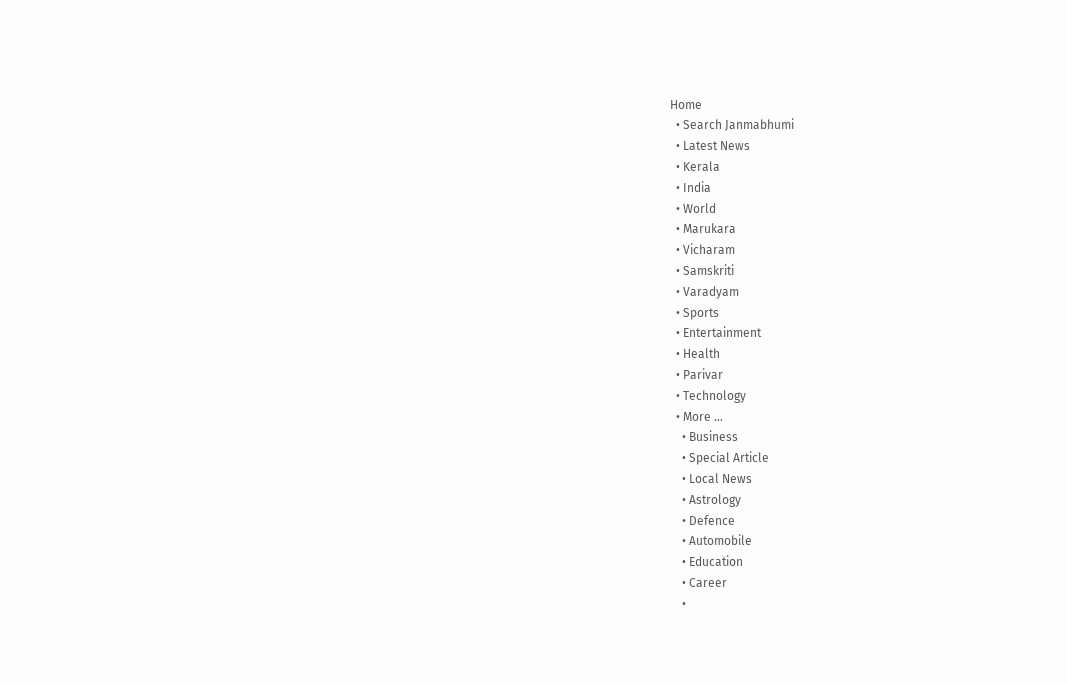Home
  • Search Janmabhumi
  • Latest News
  • Kerala
  • India
  • World
  • Marukara
  • Vicharam
  • Samskriti
  • Varadyam
  • Sports
  • Entertainment
  • Health
  • Parivar
  • Technology
  • More …
    • Business
    • Special Article
    • Local News
    • Astrology
    • Defence
    • Automobile
    • Education
    • Career
    •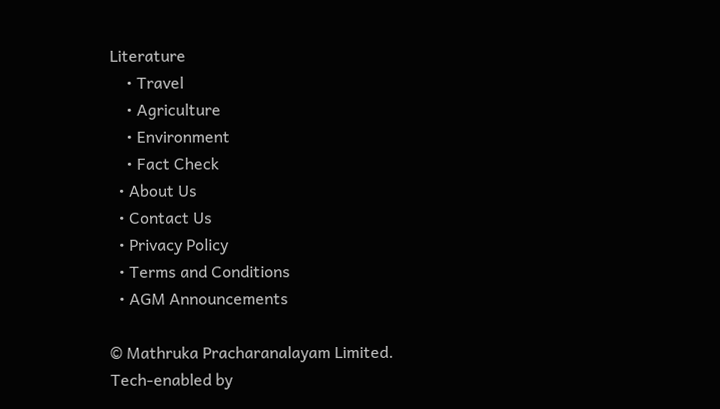Literature
    • Travel
    • Agriculture
    • Environment
    • Fact Check
  • About Us
  • Contact Us
  • Privacy Policy
  • Terms and Conditions
  • AGM Announcements

© Mathruka Pracharanalayam Limited.
Tech-enabled by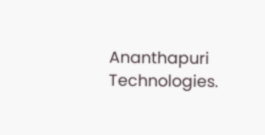Ananthapuri Technologies.